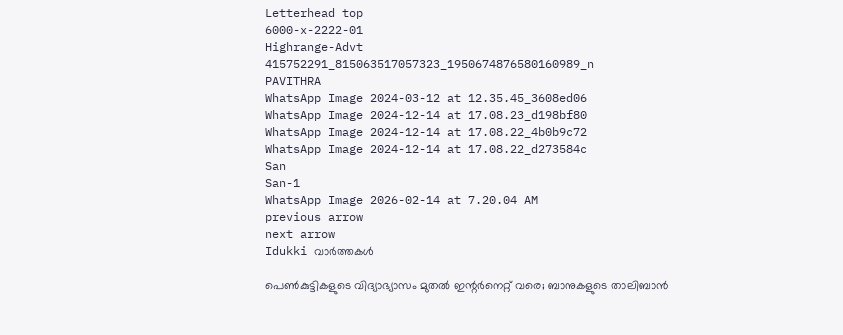Letterhead top
6000-x-2222-01
Highrange-Advt
415752291_815063517057323_1950674876580160989_n
PAVITHRA
WhatsApp Image 2024-03-12 at 12.35.45_3608ed06
WhatsApp Image 2024-12-14 at 17.08.23_d198bf80
WhatsApp Image 2024-12-14 at 17.08.22_4b0b9c72
WhatsApp Image 2024-12-14 at 17.08.22_d273584c
San
San-1
WhatsApp Image 2026-02-14 at 7.20.04 AM
previous arrow
next arrow
Idukki വാര്‍ത്തകള്‍

പെൺകുട്ടികളുടെ വിദ്യാഭ്യാസം മുതൽ ഇന്റർനെറ്റ് വരെ; ബാനുകളുടെ താലിബാൻ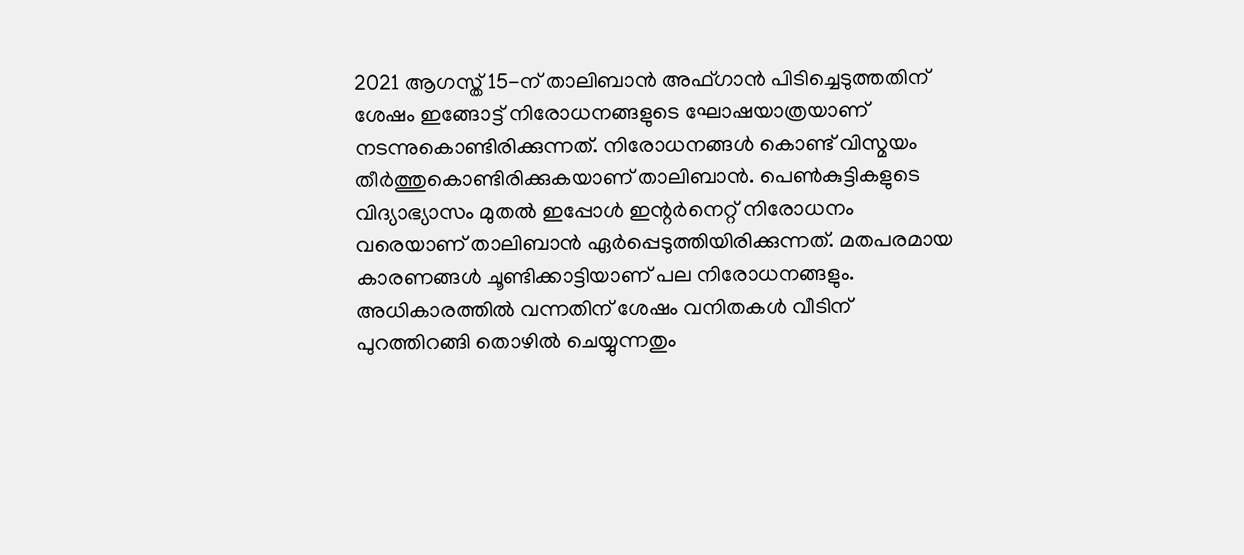2021 ആഗസ്ത് 15-ന് താലിബാൻ അഫ്ഗാൻ പിടിച്ചെടുത്തതിന് ശേഷം ഇങ്ങോട്ട് നിരോധനങ്ങളുടെ ഘോഷയാത്രയാണ് നടന്നുകൊണ്ടിരിക്കുന്നത്. നിരോധനങ്ങൾ കൊണ്ട് വിസ്മയം തീർത്തുകൊണ്ടിരിക്കുകയാണ് താലിബാൻ. പെൺകുട്ടികളുടെ വിദ്യാഭ്യാസം മുതൽ ഇപ്പോൾ ഇന്റർനെറ്റ് നിരോധനം വരെയാണ് താലിബാൻ ഏർപ്പെടുത്തിയിരിക്കുന്നത്. മതപരമായ കാരണങ്ങൾ ചൂണ്ടിക്കാട്ടിയാണ് പല നിരോധനങ്ങളും. അധികാരത്തിൽ വന്നതിന് ശേഷം വനിതകൾ വീടിന് പുറത്തിറങ്ങി തൊഴിൽ ചെയ്യുന്നതും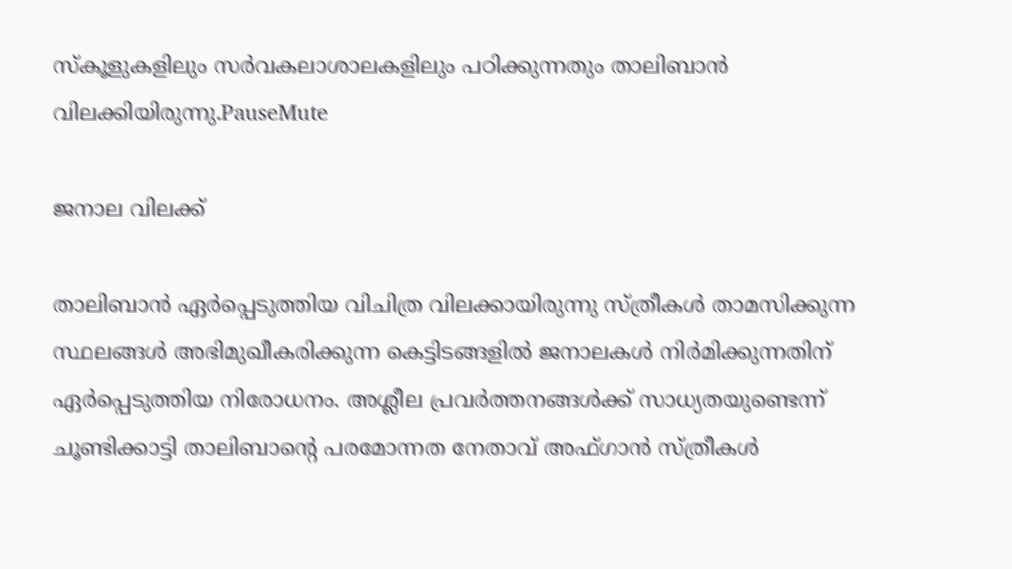സ്‌കൂളുകളിലും സർവകലാശാലകളിലും പഠിക്കുന്നതും താലിബാൻ വിലക്കിയിരുന്നു.PauseMute

ജനാല വിലക്ക്

താലിബാൻ ഏർപ്പെടുത്തിയ വിചിത്ര വിലക്കായിരുന്നു സ്‌ത്രീകൾ താമസിക്കുന്ന സ്ഥലങ്ങൾ അഭിമുഖീകരിക്കുന്ന കെട്ടിടങ്ങളിൽ ജനാലകൾ നിർമിക്കുന്നതിന് ഏർപ്പെടുത്തിയ നിരോധനം. അശ്ലീല പ്രവർത്തനങ്ങൾക്ക് സാധ്യതയുണ്ടെന്ന് ചൂണ്ടിക്കാട്ടി താലിബാൻ്റെ പരമോന്നത നേതാവ് അഫ്ഗാൻ സ്ത്രീകൾ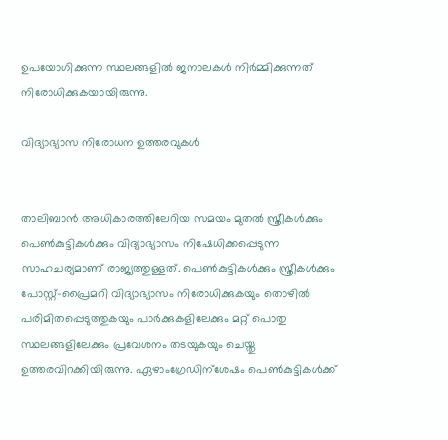ഉപയോഗിക്കുന്ന സ്ഥലങ്ങളിൽ ജനാലകൾ നിർമ്മിക്കുന്നത് നിരോധിക്കുകയായിരുന്നു.

വിദ്യാഭ്യാസ നിരോധന ഉത്തരവുകൾ


താലിബാൻ അധികാരത്തിലേറിയ സമയം മുതൽ സ്ത്രീകൾക്കും പെൺകുട്ടികൾക്കും വിദ്യാഭ്യാസം നിഷേധിക്കപ്പെടുന്ന സാഹചര്യമാണ് രാജ്യത്തുള്ളത്. പെൺകുട്ടികൾക്കും സ്ത്രീകൾക്കും പോസ്റ്റ്-പ്രൈമറി വിദ്യാഭ്യാസം നിരോധിക്കുകയും തൊഴിൽ പരിമിതപ്പെടുത്തുകയും പാർക്കുകളിലേക്കും മറ്റ് പൊതു സ്ഥലങ്ങളിലേക്കും പ്രവേശനം തടയുകയും ചെയ്തു ഉത്തരവിറക്കിയിരുന്നു. ഏഴാംഗ്രേഡിന്ശേഷം പെൺകുട്ടികൾക്ക്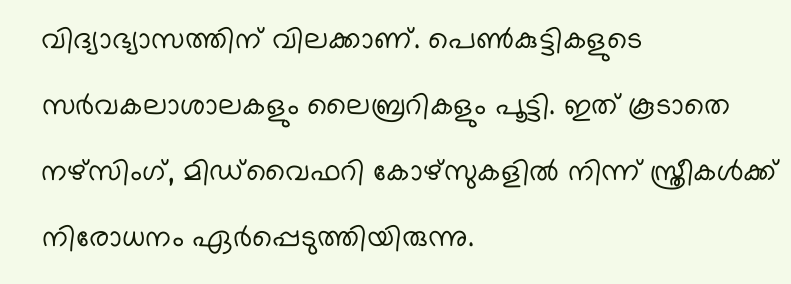വിദ്യാഭ്യാസത്തിന് വിലക്കാണ്. പെൺകുട്ടികളുടെ സർവകലാശാലകളും ലൈബ്രറികളും പൂട്ടി. ഇത് കൂടാതെ നഴ്‌സിംഗ്, മിഡ്‌വൈഫറി കോഴ്‌സുകളിൽ നിന്ന് സ്ത്രീകൾക്ക് നിരോധനം ഏർപ്പെടുത്തിയിരുന്നു.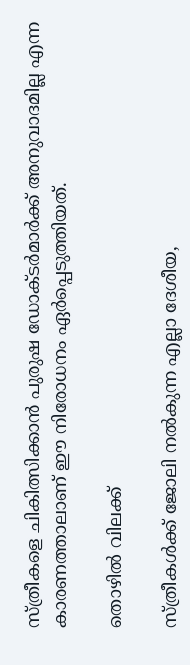സ്ത്രീകളെ ചികിത്സിക്കാൻ പുരുഷ ഡോക്ടർമാർക്ക് അനുവാദമില്ല എന്ന കാരണത്താലാണ് ഈ നിരോധനം ഏർപ്പെടുത്തിയത്.

തൊഴിൽ വിലക്ക്

സ്ത്രീകൾക്ക് ജോലി നൽകുന്ന എല്ലാ ദേശീയ,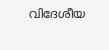വിദേശീയ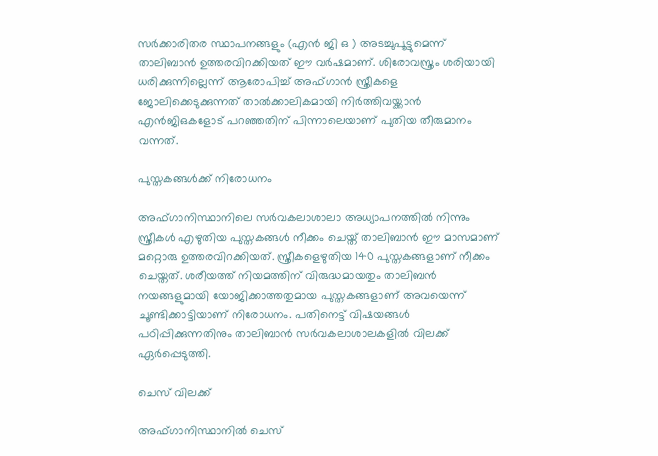സർക്കാരിതര സ്ഥാപനങ്ങളും (എൻ ജി ഒ ) അടച്ചുപൂട്ടുമെന്ന് താലിബാൻ ഉത്തരവിറക്കിയത് ഈ വർഷമാണ്. ശിരോവസ്ത്രം ശരിയായി ധരിക്കുന്നില്ലെന്ന് ആരോപിച്ച് അഫ്ഗാൻ സ്ത്രീകളെ ജോലിക്കെടുക്കുന്നത് താൽക്കാലികമായി നിർത്തിവയ്ക്കാൻ എൻജിഒകളോട് പറഞ്ഞതിന് പിന്നാലെയാണ് പുതിയ തീരുമാനം വന്നത്.

പുസ്തകങ്ങൾക്ക് നിരോധനം

അഫ്ഗാനിസ്ഥാനിലെ സർവകലാശാലാ അധ്യാപനത്തിൽ നിന്നും സ്ത്രീകൾ എഴുതിയ പുസ്തകങ്ങൾ നീക്കം ചെയ്ത് താലിബാൻ ഈ മാസമാണ് മറ്റൊരു ഉത്തരവിറക്കിയത്. സ്ത്രീകളെഴുതിയ 140 പുസ്തകങ്ങളാണ് നീക്കം ചെയ്തത്. ശരീയത്ത് നിയമത്തിന് വിരുദ്ധമായതും താലിബൻ നയങ്ങളുമായി യോജിക്കാത്തതുമായ പുസ്തകങ്ങളാണ് അവയെന്ന് ചൂണ്ടിക്കാട്ടിയാണ് നിരോധനം. പതിനെട്ട് വിഷയങ്ങൾ പഠിപ്പിക്കുന്നതിനും താലിബാൻ സർവകലാശാലകളിൽ വിലക്ക് ഏർപ്പെടുത്തി.

ചെസ് വിലക്ക്

അഫ്‌ഗാനിസ്ഥാനിൽ ചെസ്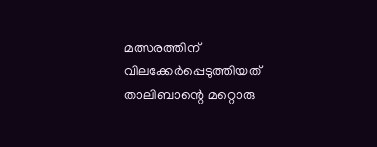മത്സരത്തിന് വിലക്കേർപ്പെടുത്തിയത് താലിബാന്റെ മറ്റൊരു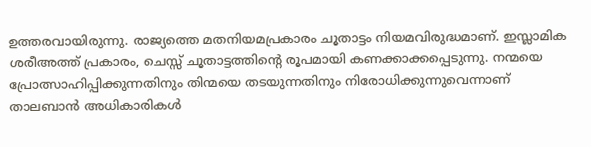ഉത്തരവായിരുന്നു. രാജ്യത്തെ മതനിയമപ്രകാരം ചൂതാട്ടം നിയമവിരുദ്ധമാണ്. ഇസ്ലാമിക ശരീഅത്ത് പ്രകാരം, ചെസ്സ് ചൂതാട്ടത്തിന്റെ രൂപമായി കണക്കാക്കപ്പെടുന്നു. നന്മയെ പ്രോത്സാഹിപ്പിക്കുന്നതിനും തിന്മയെ തടയുന്നതിനും നിരോധിക്കുന്നുവെന്നാണ് താലബാൻ അധികാരികൾ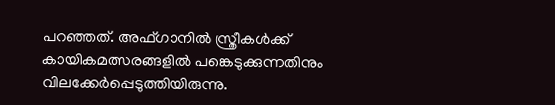പറഞ്ഞത്. അഫ്ഗാനിൽ സ്ത്രീകൾക്ക് കായികമത്സരങ്ങളിൽ പങ്കെടുക്കുന്നതിനും വിലക്കേർപ്പെടുത്തിയിരുന്നു.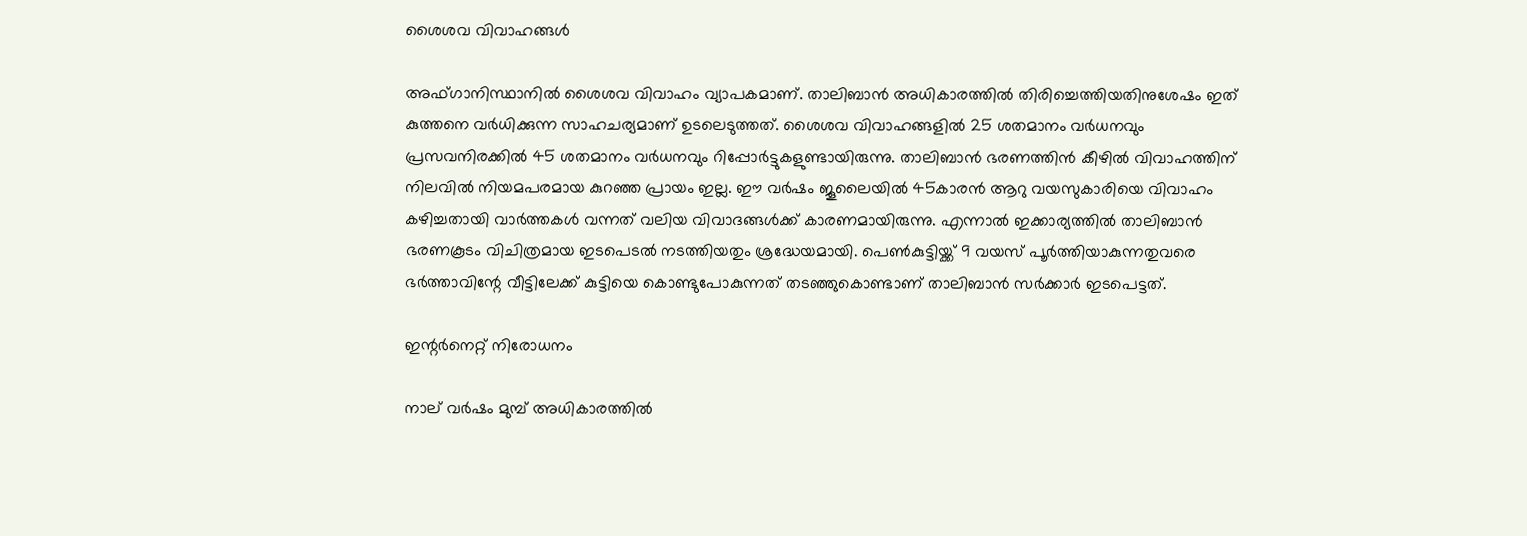ശൈശവ വിവാഹങ്ങൾ

അഫ്ഗാനിസ്ഥാനിൽ ശൈശവ വിവാഹം വ്യാപകമാണ്. താലിബാൻ അധികാരത്തിൽ തിരിച്ചെത്തിയതിനുശേഷം ഇത് കുത്തനെ വർധിക്കുന്ന സാഹചര്യമാണ് ഉടലെടുത്തത്. ശൈശവ വിവാഹങ്ങളിൽ 25 ശതമാനം വർധനവും പ്രസവനിരക്കിൽ 45 ശതമാനം വർധനവും റിപ്പോർട്ടുകളുണ്ടായിരുന്നു. താലിബാൻ ഭരണത്തിൻ കീഴിൽ വിവാഹത്തിന് നിലവിൽ നിയമപരമായ കുറഞ്ഞ പ്രായം ഇല്ല. ഈ വർഷം ജൂലൈയിൽ 45കാരൻ ആറു വയസുകാരിയെ വിവാഹം കഴിച്ചതായി വാർത്തകൾ വന്നത് വലിയ വിവാദങ്ങൾക്ക് കാരണമായിരുന്നു. എന്നാൽ ഇക്കാര്യത്തിൽ താലിബാൻ ഭരണകൂടം വിചിത്രമായ ഇടപെടൽ നടത്തിയതും ശ്രദ്ധേയമായി. പെൺകുട്ടിയ്ക്ക് 9 വയസ് പൂർത്തിയാകുന്നതുവരെ ഭർത്താവിന്റേ വീട്ടിലേക്ക് കുട്ടിയെ കൊണ്ടുപോകുന്നത് തടഞ്ഞുകൊണ്ടാണ് താലിബാൻ സർക്കാർ ഇടപെട്ടത്.

ഇന്റർനെറ്റ് നിരോധനം

നാല് വർഷം മുമ്പ് അധികാരത്തിൽ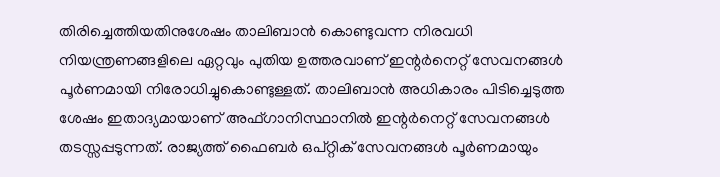തിരിച്ചെത്തിയതിനുശേഷം താലിബാൻ കൊണ്ടുവന്ന നിരവധി നിയന്ത്രണങ്ങളിലെ ഏറ്റവും പുതിയ ഉത്തരവാണ് ഇന്റർനെറ്റ് സേവനങ്ങൾ പൂർണമായി നിരോധിച്ചുകൊണ്ടുള്ളത്. താലിബാൻ അധികാരം പിടിച്ചെടുത്ത ശേഷം ഇതാദ്യമായാണ് അഫ്ഗാനിസ്ഥാനിൽ ഇന്റർനെറ്റ് സേവനങ്ങൾ തടസ്സപ്പടുന്നത്. രാജ്യത്ത് ഫൈബർ ഒപ്റ്റിക് സേവനങ്ങൾ പൂർണമായും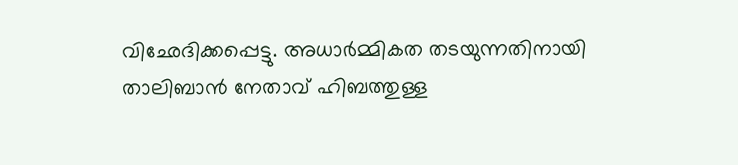വിഛേദിക്കപ്പെട്ടു. അധാർമ്മികത തടയുന്നതിനായി താലിബാൻ നേതാവ് ഹിബത്തുള്ള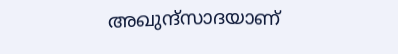അഖുന്ദ്സാദയാണ്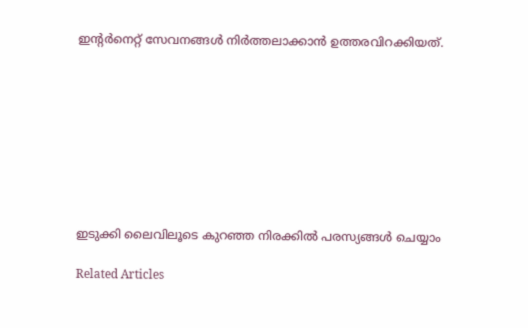ഇന്റർനെറ്റ് സേവനങ്ങൾ നിർത്തലാക്കാൻ ഉത്തരവിറക്കിയത്.









ഇടുക്കി ലൈവിലൂടെ കുറഞ്ഞ നിരക്കിൽ പരസ്യങ്ങൾ ചെയ്യാം

Related Articles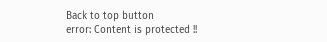Back to top button
error: Content is protected !!